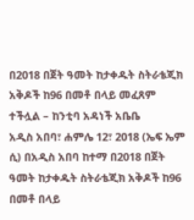በ2018 በጀት ዓመት ከታቀዱት ስትራቴጂክ አቅዶች ከ96 በመቶ በላይ መፈጸም ተችሏል – ከንቲባ አዳነች አቤቤ
አዲስ አበባ፣ ሐምሌ 12፣ 2018 (ኤፍ ኤም ሲ) በአዲስ አበባ ከተማ በ2018 በጀት ዓመት ከታቀዱት ስትራቴጂክ አቅዶች ከ96 በመቶ በላይ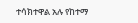ተሳክተዋል አሉ የከተማ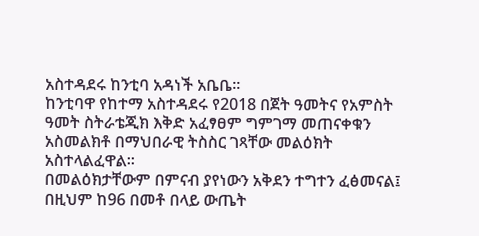አስተዳደሩ ከንቲባ አዳነች አቤቤ፡፡
ከንቲባዋ የከተማ አስተዳደሩ የ2018 በጀት ዓመትና የአምስት ዓመት ስትራቴጂክ እቅድ አፈፃፀም ግምገማ መጠናቀቁን አስመልክቶ በማህበራዊ ትስስር ገጻቸው መልዕክት አስተላልፈዋል፡፡
በመልዕክታቸውም በምናብ ያየነውን አቅደን ተግተን ፈፅመናል፤ በዚህም ከ96 በመቶ በላይ ውጤት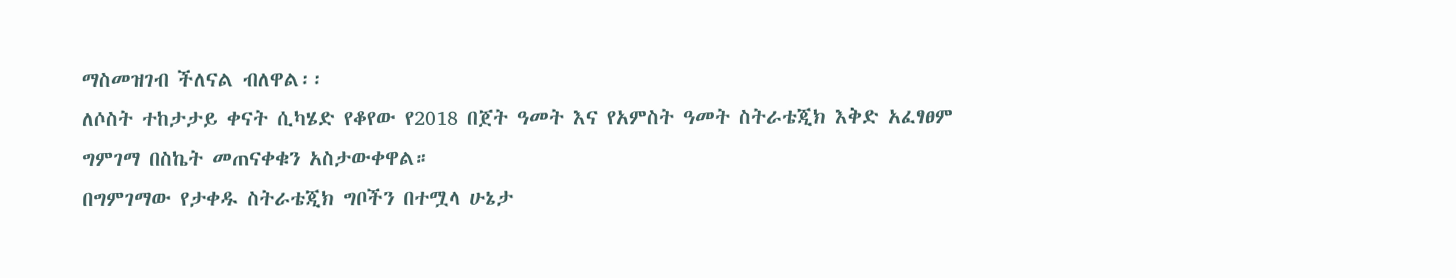ማስመዝገብ ችለናል ብለዋል፡፡
ለሶስት ተከታታይ ቀናት ሲካሄድ የቆየው የ2018 በጀት ዓመት እና የአምስት ዓመት ስትራቴጂክ እቅድ አፈፃፀም ግምገማ በስኬት መጠናቀቁን አስታውቀዋል።
በግምገማው የታቀዱ ስትራቴጂክ ግቦችን በተሟላ ሁኔታ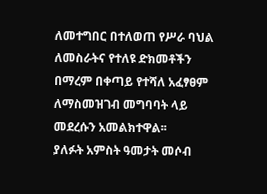ለመተግበር በተለወጠ የሥራ ባህል ለመስራትና የተለዩ ድክመቶችን በማረም በቀጣይ የተሻለ አፈፃፀም ለማስመዝገብ መግባባት ላይ መደረሱን አመልክተዋል፡፡
ያለፉት አምስት ዓመታት መሶብ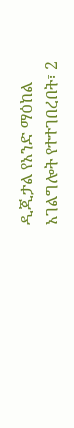ዲጂታል የአንድ ማዕከል አገልግሎት የተተገበረበት፣ 2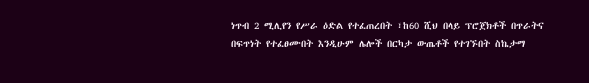ነጥብ 2 ሚሊየን የሥራ ዕድል የተፈጠረበት ፣ከ60 ሺህ በላይ ፕሮጀክቶች በጥራትና በፍጥነት የተፈፀሙበት እንዲሁም ሌሎች በርካታ ውጤቶች የተገኙበት ስኬታማ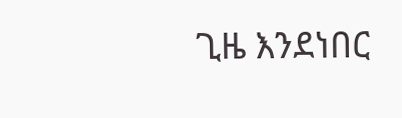ጊዜ እንደነበር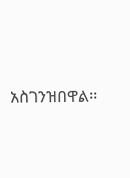አስገንዝበዋል፡፡